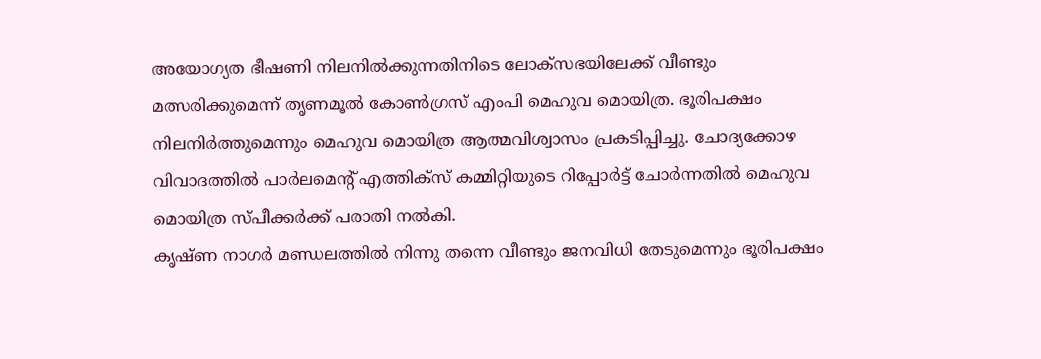അയോഗ്യത ഭീഷണി നിലനിൽക്കുന്നതിനിടെ ലോക്സഭയിലേക്ക് വീണ്ടും മത്സരിക്കുമെന്ന് തൃണമൂൽ കോൺഗ്രസ് എംപി മെഹുവ മൊയിത്ര. ഭൂരിപക്ഷം നിലനിർത്തുമെന്നും മെഹുവ മൊയിത്ര ആത്മവിശ്വാസം പ്രകടിപ്പിച്ചു. ചോദ്യക്കോഴ വിവാദത്തിൽ പാർലമെന്റ് എത്തിക്സ് കമ്മിറ്റിയുടെ റിപ്പോർട്ട് ചോർന്നതിൽ മെഹുവ മൊയിത്ര സ്പീക്കർക്ക് പരാതി നൽകി.
കൃഷ്ണ നാഗർ മണ്ഡലത്തിൽ നിന്നു തന്നെ വീണ്ടും ജനവിധി തേടുമെന്നും ഭൂരിപക്ഷം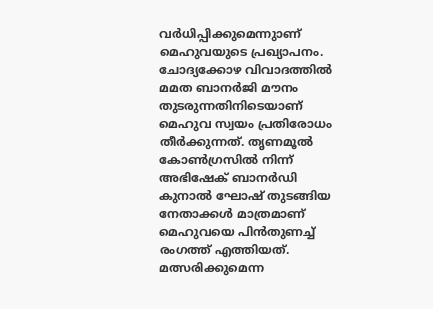വർധിപ്പിക്കുമെന്നുാണ് മെഹുവയുടെ പ്രഖ്യാപനം. ചോദ്യക്കോഴ വിവാദത്തിൽ മമത ബാനർജി മൗനം തുടരുന്നതിനിടെയാണ് മെഹുവ സ്വയം പ്രതിരോധം തീർക്കുന്നത്. തൃണമൂൽ കോൺഗ്രസിൽ നിന്ന് അഭിഷേക് ബാനർഡി കുനാൽ ഘോഷ് തുടങ്ങിയ നേതാക്കൾ മാത്രമാണ് മെഹുവയെ പിൻതുണച്ച് രംഗത്ത് എത്തിയത്. മത്സരിക്കുമെന്ന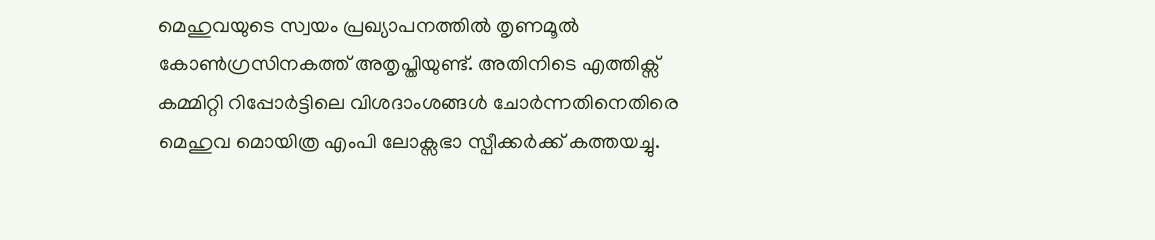മെഹുവയുടെ സ്വയം പ്രഖ്യാപനത്തിൽ തൃണമൂൽ കോൺഗ്രസിനകത്ത് അതൃപ്തിയുണ്ട്. അതിനിടെ എത്തിക്സ് കമ്മിറ്റി റിപ്പോർട്ടിലെ വിശദാംശങ്ങൾ ചോർന്നതിനെതിരെ മെഹുവ മൊയിത്ര എംപി ലോക്സഭാ സ്പീക്കർക്ക് കത്തയച്ചു.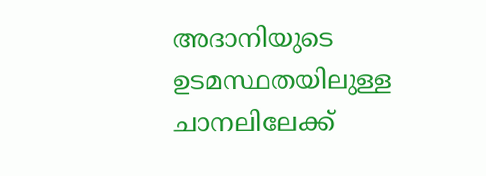അദാനിയുടെ ഉടമസ്ഥതയിലുള്ള ചാനലിലേക്ക്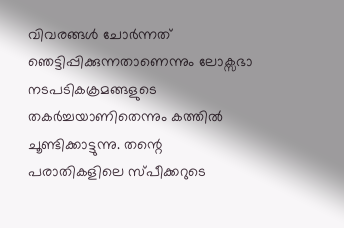വിവരങ്ങൾ ചോർന്നത് ഞെട്ടിപ്പിക്കുന്നതാണെന്നും ലോക്സഭാ നടപടികക്രമങ്ങളുടെ തകർച്ചയാണിതെന്നും കത്തിൽ ചൂണ്ടിക്കാട്ടുന്നു. തന്റെ പരാതികളിലെ സ്പീക്കറുടെ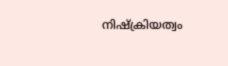നിഷ്ക്രിയത്വം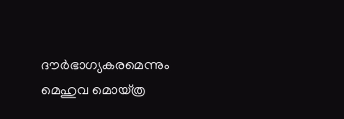ദൗർഭാഗ്യകരമെന്നും മെഹുവ മൊയ്ത്ര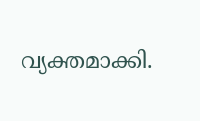വ്യക്തമാക്കി.